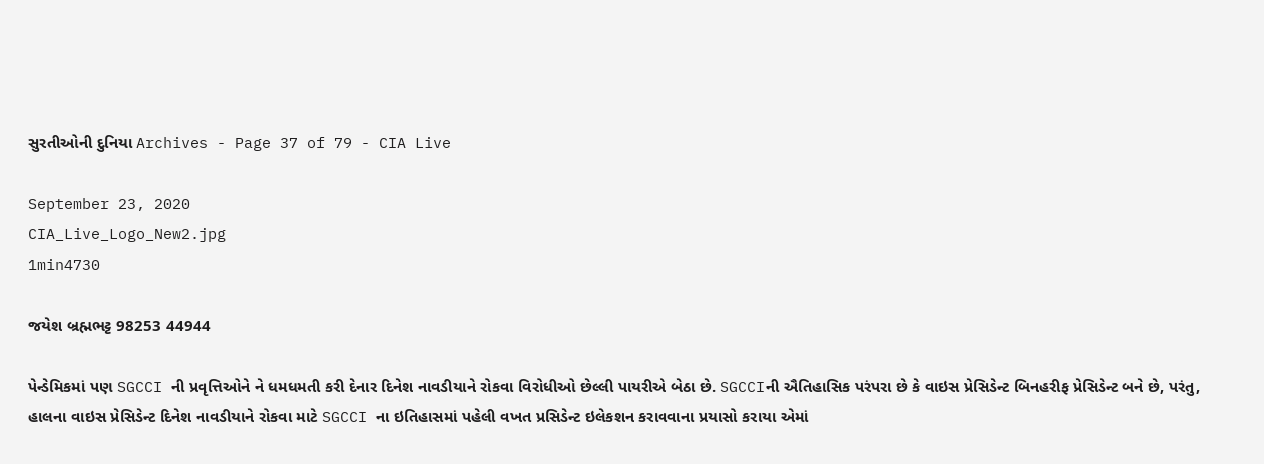સુરતીઓની દુનિયા Archives - Page 37 of 79 - CIA Live

September 23, 2020
CIA_Live_Logo_New2.jpg
1min4730

જયેશ બ્રહ્મભટ્ટ 98253 44944

પેન્ડેમિકમાં પણ SGCCI ની પ્રવૃત્તિઓને ને ધમધમતી કરી દેનાર દિનેશ નાવડીયાને રોકવા વિરોધીઓ છેલ્લી પાયરીએ બેઠા છે. SGCCIની ઐતિહાસિક પરંપરા છે કે વાઇસ પ્રેસિડેન્ટ બિનહરીફ પ્રેસિડેન્ટ બને છે, પરંતુ, હાલના વાઇસ પ્રેસિડેન્ટ દિનેશ નાવડીયાને રોકવા માટે SGCCI ના ઇતિહાસમાં પહેલી વખત પ્રસિડેન્ટ ઇલેકશન કરાવવાના પ્રયાસો કરાયા એમાં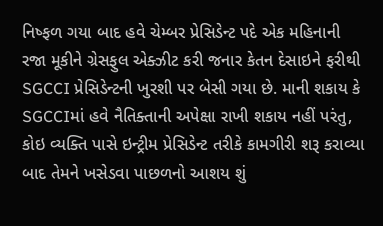નિષ્ફળ ગયા બાદ હવે ચેમ્બર પ્રેસિડેન્ટ પદે એક મહિનાની રજા મૂકીને ગ્રેસફુલ એક્ઝીટ કરી જનાર કેતન દેસાઇને ફરીથી SGCCI પ્રેસિડેન્ટની ખુરશી પર બેસી ગયા છે. માની શકાય કે SGCCIમાં હવે નૈતિક્તાની અપેક્ષા રાખી શકાય નહીં પરંતુ, કોઇ વ્યક્તિ પાસે ઇન્ટ્રીમ પ્રેસિડેન્ટ તરીકે કામગીરી શરૂ કરાવ્યા બાદ તેમને ખસેડવા પાછળનો આશય શું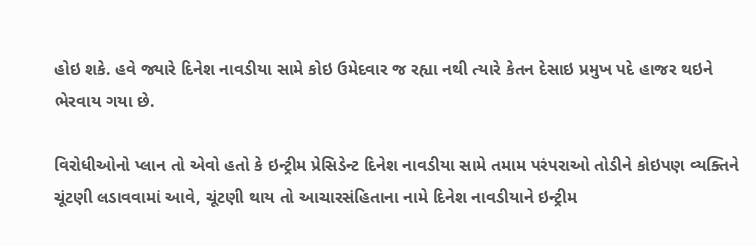હોઇ શકે. હવે જ્યારે દિનેશ નાવડીયા સામે કોઇ ઉમેદવાર જ રહ્યા નથી ત્યારે કેતન દેસાઇ પ્રમુખ પદે હાજર થઇને ભેરવાય ગયા છે.

વિરોધીઓનો પ્લાન તો એવો હતો કે ઇન્ટ્રીમ પ્રેસિડેન્ટ દિનેશ નાવડીયા સામે તમામ પરંપરાઓ તોડીને કોઇપણ વ્યક્તિને ચૂંટણી લડાવવામાં આવે, ચૂંટણી થાય તો આચારસંહિતાના નામે દિનેશ નાવડીયાને ઇન્ટ્રીમ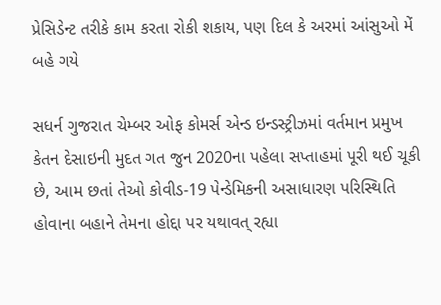પ્રેસિડેન્ટ તરીકે કામ કરતા રોકી શકાય, પણ દિલ કે અરમાં આંસુઓ મેં બહે ગયે

સધર્ન ગુજરાત ચેમ્બર ઓફ કોમર્સ એન્ડ ઇન્ડસ્ટ્રીઝમાં વર્તમાન પ્રમુખ કેતન દેસાઇની મુદત ગત જુન 2020ના પહેલા સપ્તાહમાં પૂરી થઈ ચૂકી છે, આમ છતાં તેઓ કોવીડ-19 પેન્ડેમિકની અસાધારણ પરિસ્થિતિ હોવાના બહાને તેમના હોદ્દા પર યથાવત્ રહ્યા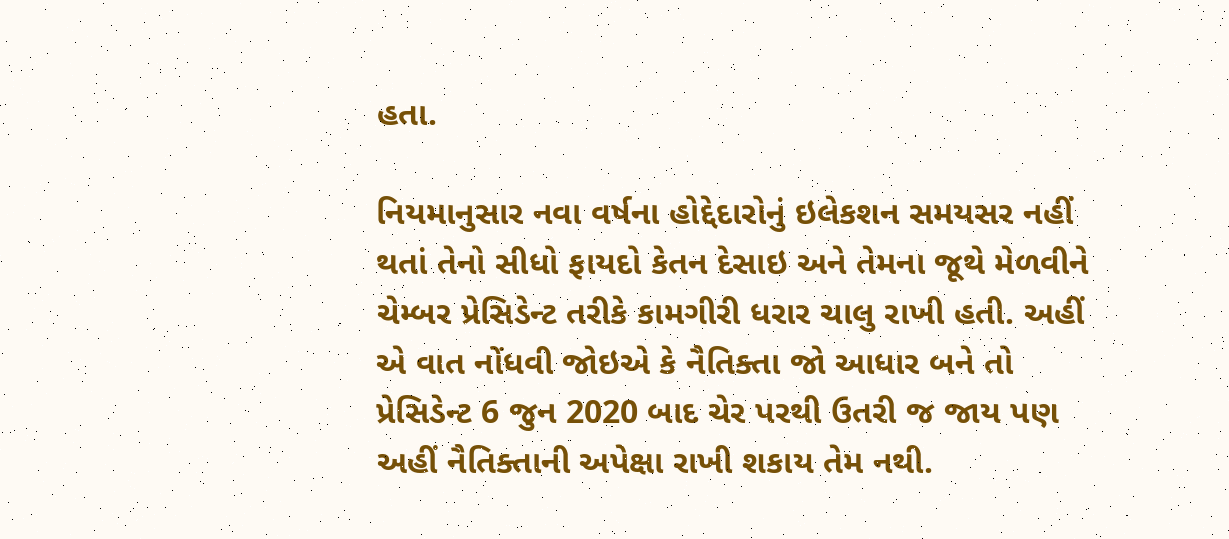હતા.

નિયમાનુસાર નવા વર્ષના હોદ્દેદારોનું ઇલેકશન સમયસર નહીં થતાં તેનો સીધો ફાયદો કેતન દેસાઇ અને તેમના જૂથે મેળવીને ચેમ્બર પ્રેસિડેન્ટ તરીકે કામગીરી ધરાર ચાલુ રાખી હતી. અહીં એ વાત નોંધવી જોઇએ કે નૈતિક્તા જો આધાર બને તો પ્રેસિડેન્ટ 6 જુન 2020 બાદ ચેર પરથી ઉતરી જ જાય પણ અહીં નૈતિક્તાની અપેક્ષા રાખી શકાય તેમ નથી.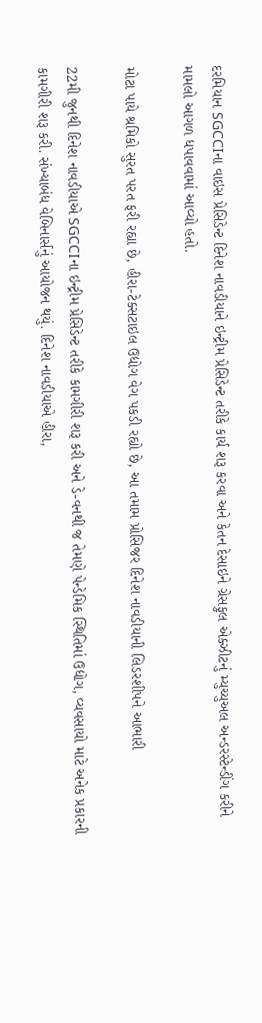દરમિયાન SGCCIના વાઇસ પ્રેસિડેન્ટ દિનેશ નાવડીયાને ઇન્ટ્રીમ પ્રેસિડેન્ટ તરીકે કાર્ય શરૂ કરવા અને કેતન દેસાઇને ગ્રેસફુલ એક્ઝીટનું મ્યુચ્યુઅલ અન્ડરસ્ટેન્ડીંગ કરીને મામલો આગળ ધપાવવામાં આવ્યો હતો.

મોટા પાયે શ્રમિકો સુરત પરત ફરી રહ્યા છે, હીરા-ટેક્સટાઇલ ઉદ્યોગ વેગ પકડી રહ્યો છે, આ તમામ પ્રોસિજર દિનેશ નાવડીયાની લિડરશીપને આભારી

22મી જુનથી દિનેશ નાવડીયાએ SGCCIના ઇન્ટ્રીમ પ્રેસિડેન્ટ તરીકે કામગીરી શરૂ કરી અને ડે-વનથી જ તેમણે પેન્ડેમિક સ્થિતિમાં ઉદ્યોગ, વ્યવસાયો માટે અનેક પ્રકારની કામગીરી શરૂ કરી. સંખ્યાબંધ વેબિનાર્સનું આયોજન થયું. દિનેશ નાવડીયાએ હીરા,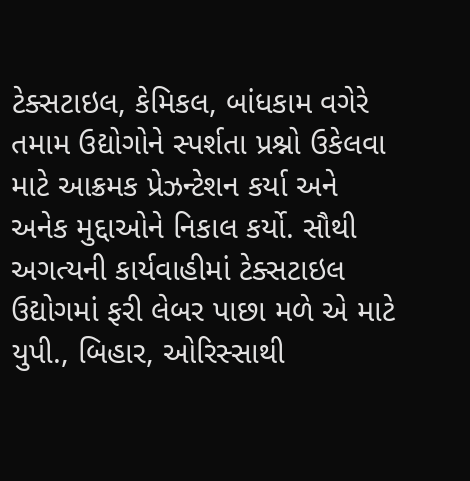ટેક્સટાઇલ, કેમિકલ, બાંધકામ વગેરે તમામ ઉદ્યોગોને સ્પર્શતા પ્રશ્નો ઉકેલવા માટે આક્રમક પ્રેઝન્ટેશન કર્યા અને અનેક મુદ્દાઓને નિકાલ કર્યો. સૌથી અગત્યની કાર્યવાહીમાં ટેક્સટાઇલ ઉદ્યોગમાં ફરી લેબર પાછા મળે એ માટે યુપી., બિહાર, ઓરિસ્સાથી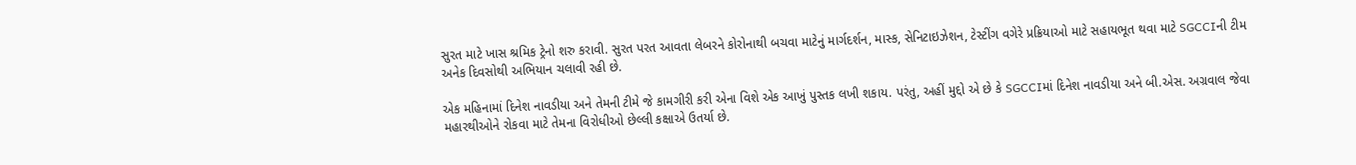સુરત માટે ખાસ શ્રમિક ટ્રેનો શરુ કરાવી. સુરત પરત આવતા લેબરને કોરોનાથી બચવા માટેનું માર્ગદર્શન, માસ્ક, સેનિટાઇઝેશન, ટેસ્ટીંગ વગેરે પ્રક્રિયાઓ માટે સહાયભૂત થવા માટે SGCCIની ટીમ અનેક દિવસોથી અભિયાન ચલાવી રહી છે.

એક મહિનામાં દિનેશ નાવડીયા અને તેમની ટીમે જે કામગીરી કરી એના વિશે એક આખું પુસ્તક લખી શકાય. પરંતુ, અહીં મુદ્દો એ છે કે SGCCIમાં દિનેશ નાવડીયા અને બી.એસ. અગ્રવાલ જેવા મહારથીઓને રોકવા માટે તેમના વિરોધીઓ છેલ્લી કક્ષાએ ઉતર્યા છે.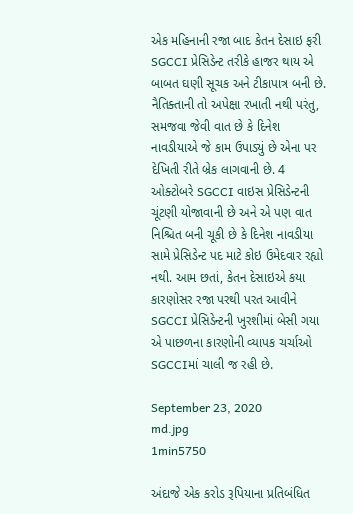એક મહિનાની રજા બાદ કેતન દેસાઇ ફરી SGCCI પ્રેસિડેન્ટ તરીકે હાજર થાય એ બાબત ઘણી સૂચક અને ટીકાપાત્ર બની છે. નૈતિક્તાની તો અપેક્ષા રખાતી નથી પરંતુ, સમજવા જેવી વાત છે કે દિનેશ નાવડીયાએ જે કામ ઉપાડ્યું છે એના પર દેખિતી રીતે બ્રેક લાગવાની છે. 4 ઓક્ટોબરે SGCCI વાઇસ પ્રેસિડેન્ટની ચૂંટણી યોજાવાની છે અને એ પણ વાત નિશ્ચિત બની ચૂકી છે કે દિનેશ નાવડીયા સામે પ્રેસિડેન્ટ પદ માટે કોઇ ઉમેદવાર રહ્યો નથી. આમ છતાં, કેતન દેસાઇએ કયા કારણોસર રજા પરથી પરત આવીને SGCCI પ્રેસિડેન્ટની ખુરશીમાં બેસી ગયા એ પાછળના કારણોની વ્યાપક ચર્ચાઓ SGCCIમાં ચાલી જ રહી છે.

September 23, 2020
md.jpg
1min5750

અંદાજે એક કરોડ રૂપિયાના પ્રતિબંધિત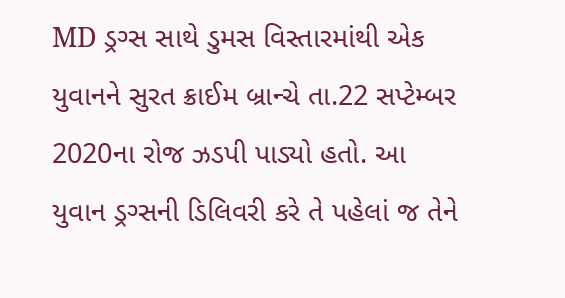MD ડ્રગ્સ સાથે ડુમસ વિસ્તારમાંથી એક યુવાનને સુરત ક્રાઈમ બ્રાન્ચે તા.22 સપ્ટેમ્બર 2020ના રોજ ઝડપી પાડ્યો હતો. આ યુવાન ડ્રગ્સની ડિલિવરી કરે તે પહેલાં જ તેને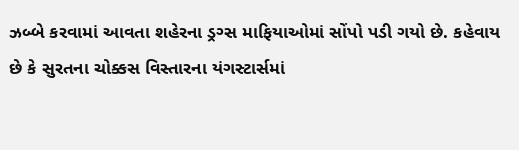ઝબ્બે કરવામાં આવતા શહેરના ડ્રગ્સ માફિયાઓમાં સોંપો પડી ગયો છે. કહેવાય છે કે સુરતના ચોક્કસ વિસ્તારના યંગસ્ટાર્સમાં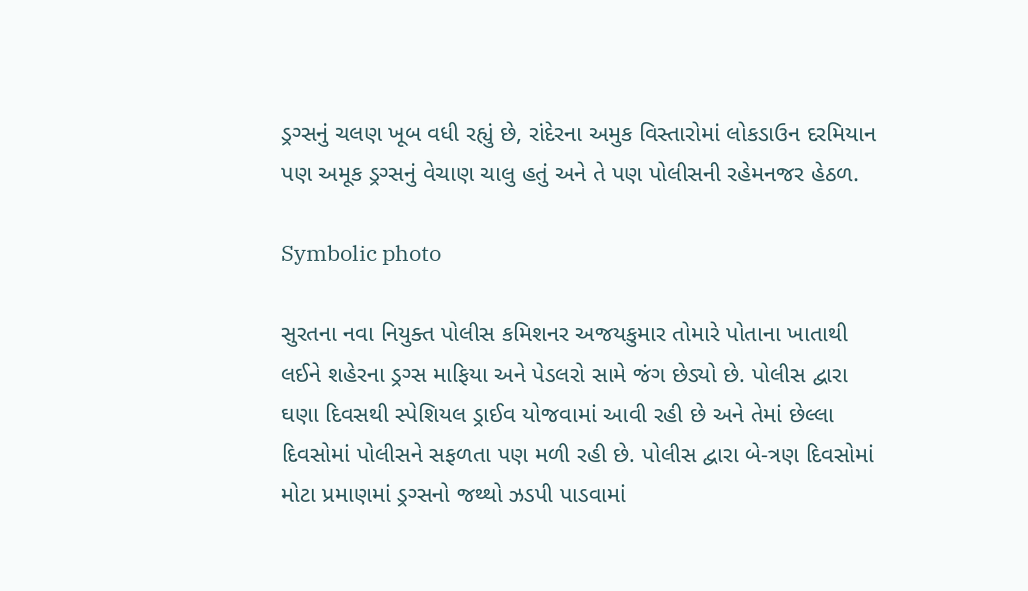ડ્રગ્સનું ચલણ ખૂબ વધી રહ્યું છે, રાંદેરના અમુક વિસ્તારોમાં લોકડાઉન દરમિયાન પણ અમૂક ડ્રગ્સનું વેચાણ ચાલુ હતું અને તે પણ પોલીસની રહેમનજર હેઠળ.

Symbolic photo

સુરતના નવા નિયુક્ત પોલીસ કમિશનર અજયકુમાર તોમારે પોતાના ખાતાથી લઈને શહેરના ડ્રગ્સ માફિયા અને પેડલરો સામે જંગ છેડ્યો છે. પોલીસ દ્વારા ઘણા દિવસથી સ્પેશિયલ ડ્રાઈવ યોજવામાં આવી રહી છે અને તેમાં છેલ્લા દિવસોમાં પોલીસને સફળતા પણ મળી રહી છે. પોલીસ દ્વારા બે-ત્રણ દિવસોમાં મોટા પ્રમાણમાં ડ્રગ્સનો જથ્થો ઝડપી પાડવામાં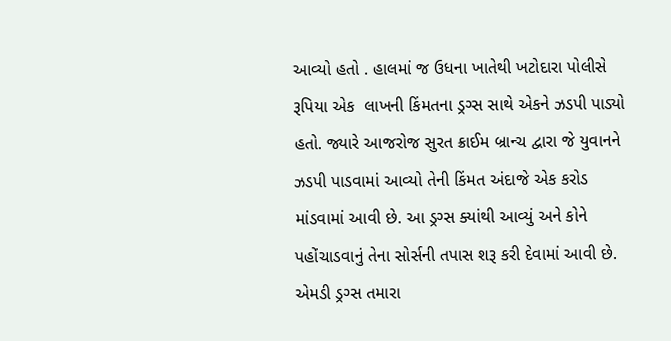આવ્યો હતો . હાલમાં જ ઉધના ખાતેથી ખટોદારા પોલીસે રૂપિયા એક  લાખની કિંમતના ડ્રગ્સ સાથે એકને ઝડપી પાડ્યો હતો. જ્યારે આજરોજ સુરત ક્રાઈમ બ્રાન્ચ દ્વારા જે યુવાનને ઝડપી પાડવામાં આવ્યો તેની કિંમત અંદાજે એક કરોડ માંડવામાં આવી છે. આ ડ્રગ્સ ક્યાંથી આવ્યું અને કોને પહોંચાડવાનું તેના સોર્સની તપાસ શરૂ કરી દેવામાં આવી છે. એમડી ડ્રગ્સ તમારા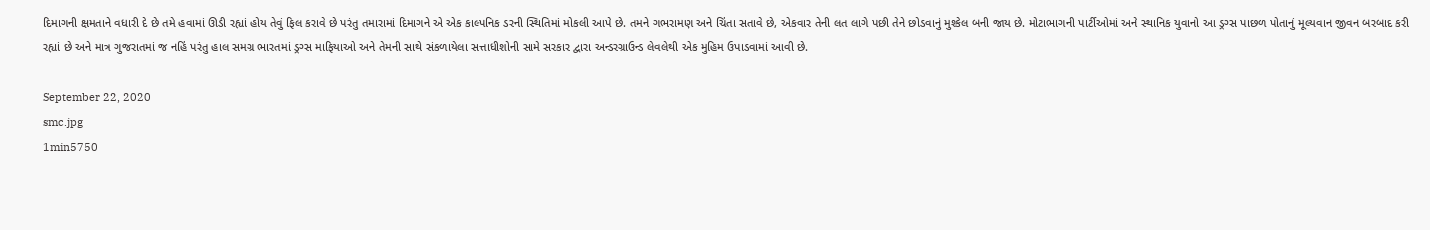દિમાગની ક્ષમતાને વધારી દે છે તમે હવામાં ઊડી રહ્યાં હોય તેવું ફિલ કરાવે છે પરંતુ તમારામાં દિમાગને એ એક કાલ્પનિક ડરની સ્થિતિમાં મોકલી આપે છે. તમને ગભરામણ અને ચિંતા સતાવે છે, એકવાર તેની લત લાગે પછી તેને છોડવાનું મુશ્કેલ બની જાય છે. મોટાભાગની પાર્ટીઓમાં અને સ્થાનિક યુવાનો આ ડ્રગ્સ પાછળ પોતાનું મૂલ્યવાન જીવન બરબાદ કરી રહ્યાં છે અને માત્ર ગુજરાતમાં જ નહિં પરંતુ હાલ સમગ્ર ભારતમાં ડ્રગ્સ માફિયાઓ અને તેમની સાથે સંકળાયેલા સત્તાધીશોની સામે સરકાર દ્વારા અન્ડરગ્રાઉન્ડ લેવલેથી એક મુહિમ ઉપાડવામાં આવી છે.

September 22, 2020
smc.jpg
1min5750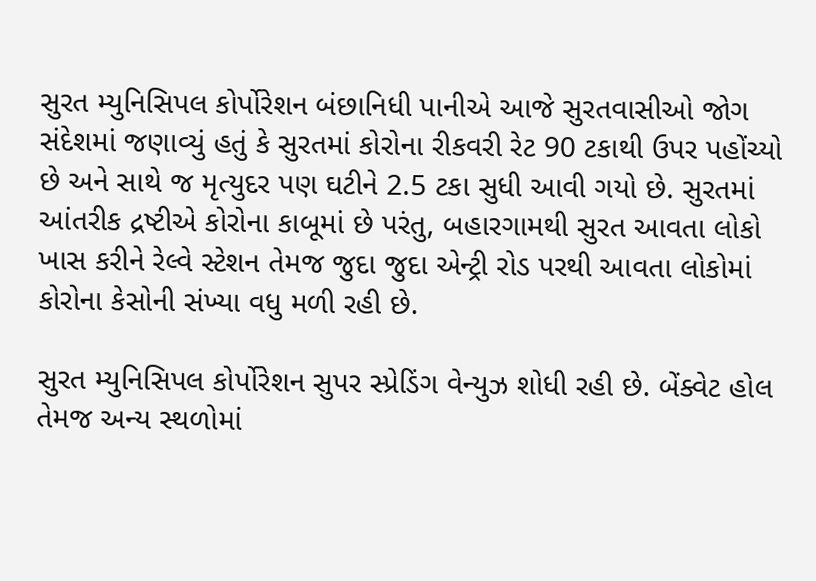સુરત મ્યુનિસિપલ કોર્પોરેશન બંછાનિધી પાનીએ આજે સુરતવાસીઓ જોગ સંદેશમાં જણાવ્યું હતું કે સુરતમાં કોરોના રીકવરી રેટ 90 ટકાથી ઉપર પહોંચ્યો છે અને સાથે જ મૃત્યુદર પણ ઘટીને 2.5 ટકા સુધી આવી ગયો છે. સુરતમાં આંતરીક દ્રષ્ટીએ કોરોના કાબૂમાં છે પરંતુ, બહારગામથી સુરત આવતા લોકો ખાસ કરીને રેલ્વે સ્ટેશન તેમજ જુદા જુદા એન્ટ્રી રોડ પરથી આવતા લોકોમાં કોરોના કેસોની સંખ્યા વધુ મળી રહી છે.

સુરત મ્યુનિસિપલ કોર્પોરેશન સુપર સ્પ્રેડિંગ વેન્યુઝ શોધી રહી છે. બેંક્વેટ હોલ તેમજ અન્ય સ્થળોમાં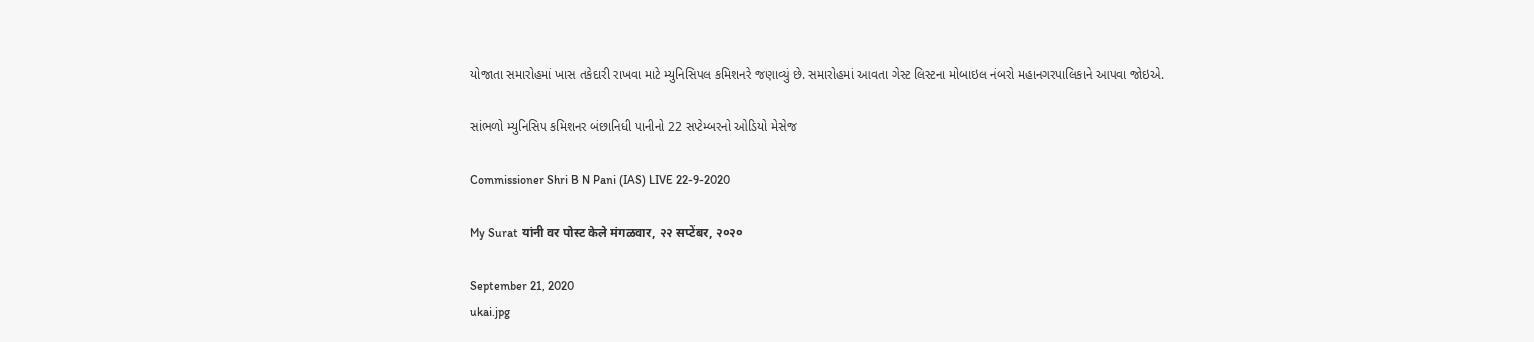યોજાતા સમારોહમાં ખાસ તકેદારી રાખવા માટે મ્યુનિસિપલ કમિશનરે જણાવ્યું છે. સમારોહમાં આવતા ગેસ્ટ લિસ્ટના મોબાઇલ નંબરો મહાનગરપાલિકાને આપવા જોઇએ.

સાંભળો મ્યુનિસિપ કમિશનર બંછાનિધી પાનીનો 22 સપ્ટેમ્બરનો ઓડિયો મેસેજ

Commissioner Shri B N Pani (IAS) LIVE 22-9-2020

My Surat यांनी वर पोस्ट केले मंगळवार, २२ सप्टेंबर, २०२०

September 21, 2020
ukai.jpg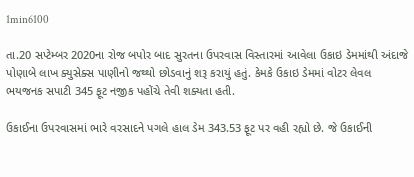1min6100

તા.20 સપ્ટેમ્બર 2020ના રોજ બપોર બાદ સુરતના ઉપરવાસ વિસ્તારમાં આવેલા ઉકાઇ ડેમમાંથી અંદાજે પોણાબે લાખ ક્યુસેક્સ પાણીનો જથ્થો છોડવાનું શરૂ કરાયું હતું. કેમકે ઉકાઇ ડેમમાં વોટર લેવલ ભયજનક સપાટી 345 ફૂટ નજીક પહોંચે તેવી શક્યતા હતી.

ઉકાઈના ઉપરવાસમાં ભારે વરસાદને પગલે હાલ ડેમ 343.53 ફૂટ પર વહી રહ્યો છે. જે ઉકાઈની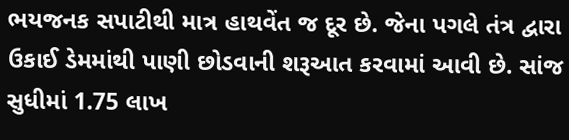ભયજનક સપાટીથી માત્ર હાથવેંત જ દૂર છે. જેના પગલે તંત્ર દ્વારા ઉકાઈ ડેમમાંથી પાણી છોડવાની શરૂઆત કરવામાં આવી છે. સાંજ સુધીમાં 1.75 લાખ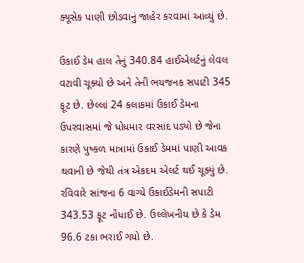ક્યૂસેક પાણી છોડવાનું જાહેર કરવામાં આવ્યું છે.

ઉકાઈ ડેમ હાલ તેનું 340.84 હાઈએલર્ટનું લેવલ વટાવી ચૂક્યો છે અને તેની ભયજનક સપાટી 345 ફૂટ છે. છેલ્લાં 24 કલાકમાં ઉકાઈ ડેમના ઉપરવાસમાં જે ધોધમાર વરસાદ પડ્યો છે જેના કારણે પુષ્કળ માત્રામાં ઉકાઈ ડેમમાં પાણી આવક થવાની છે જેથી તંત્ર એકદમ એલર્ટ થઈ ચૂક્યું છે. રવિવારે સાંજના 6 વાગ્યે ઉકાઈડેમની સપાટી 343.53 ફૂટ નોંધાઈ છે. ઉલ્લેખનીય છે કે ડેમ 96.6 ટકા ભરાઈ ગયો છે.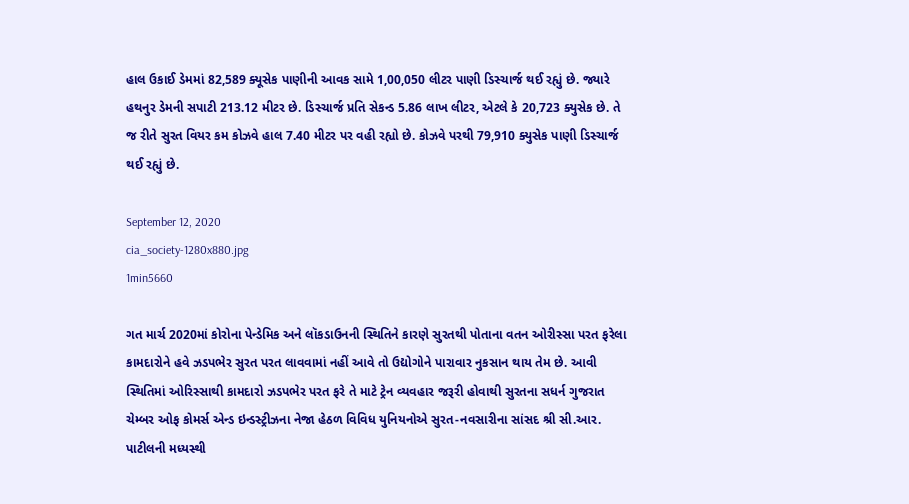હાલ ઉકાઈ ડેમમાં 82,589 ક્યૂસેક પાણીની આવક સામે 1,00,050 લીટર પાણી ડિસ્ચાર્જ થઈ રહ્યું છે. જ્યારે હથનુર ડેમની સપાટી 213.12 મીટર છે. ડિસ્ચાર્જ પ્રતિ સેકન્ડ 5.86 લાખ લીટર, એટલે કે 20,723 ક્યુસેક છે. તે જ રીતે સુરત વિયર કમ કોઝવે હાલ 7.40 મીટર પર વહી રહ્યો છે. કોઝવે પરથી 79,910 ક્યુસેક પાણી ડિસ્ચાર્જ થઈ રહ્યું છે.

September 12, 2020
cia_society-1280x880.jpg
1min5660

ગત માર્ચ 2020માં કોરોના પેન્ડેમિક અને લૉકડાઉનની સ્થિતિને કારણે સુરતથી પોતાના વતન ઓરીસ્સા પરત ફરેલા કામદારોને હવે ઝડપભેર સુરત પરત લાવવામાં નહીં આવે તો ઉદ્યોગોને પારાવાર નુકસાન થાય તેમ છે. આવી સ્થિતિમાં ઓરિસ્સાથી કામદારો ઝડપભેર પરત ફરે તે માટે ટ્રેન વ્યવહાર જરૂરી હોવાથી સુરતના સધર્ન ગુજરાત ચેમ્બર ઓફ કોમર્સ એન્ડ ઇન્ડસ્ટ્રીઝના નેજા હેઠળ વિવિધ યુનિયનોએ સુરત-નવસારીના સાંસદ શ્રી સી.આર. પાટીલની મધ્યસ્થી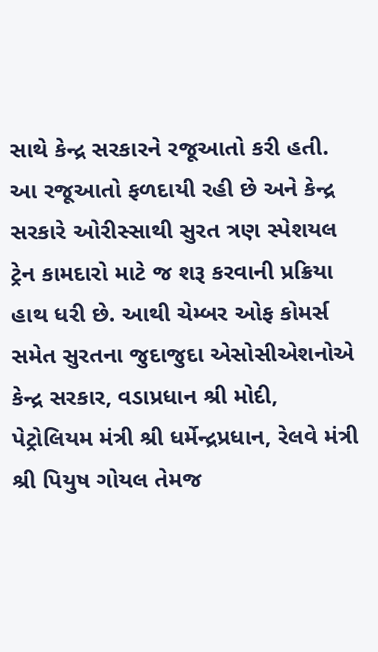સાથે કેન્દ્ર સરકારને રજૂઆતો કરી હતી. આ રજૂઆતો ફળદાયી રહી છે અને કેન્દ્ર સરકારે ઓરીસ્સાથી સુરત ત્રણ સ્પેશયલ ટ્રેન કામદારો માટે જ શરૂ કરવાની પ્રક્રિયા હાથ ધરી છે. આથી ચેમ્બર ઓફ કોમર્સ સમેત સુરતના જુદાજુદા એસોસીએશનોએ કેન્દ્ર સરકાર, વડાપ્રધાન શ્રી મોદી, પેટ્રોલિયમ મંત્રી શ્રી ધર્મેન્દ્રપ્રધાન, રેલવે મંત્રી શ્રી પિયુષ ગોયલ તેમજ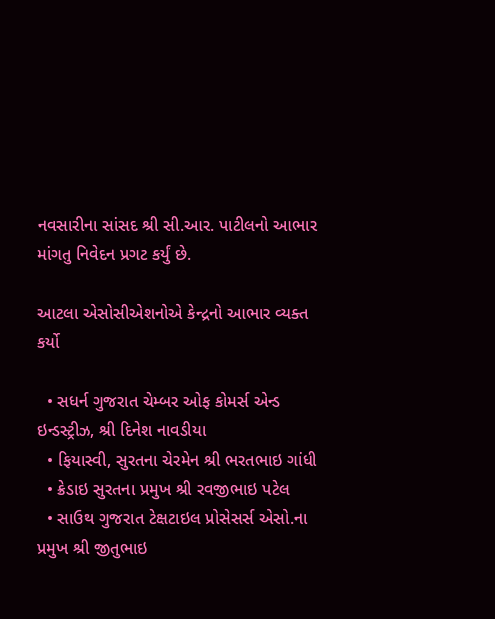નવસારીના સાંસદ શ્રી સી.આર. પાટીલનો આભાર માંગતુ નિવેદન પ્રગટ કર્યું છે.

આટલા એસોસીએશનોએ કેન્દ્રનો આભાર વ્યક્ત કર્યો

  • સધર્ન ગુજરાત ચેમ્બર ઓફ કોમર્સ એન્ડ ઇન્ડસ્ટ્રીઝ, શ્રી દિનેશ નાવડીયા
  • ફિયાસ્વી, સુરતના ચેરમેન શ્રી ભરતભાઇ ગાંધી
  • ક્રેડાઇ સુરતના પ્રમુખ શ્રી રવજીભાઇ પટેલ
  • સાઉથ ગુજરાત ટેક્ષટાઇલ પ્રોસેસર્સ એસો.ના પ્રમુખ શ્રી જીતુભાઇ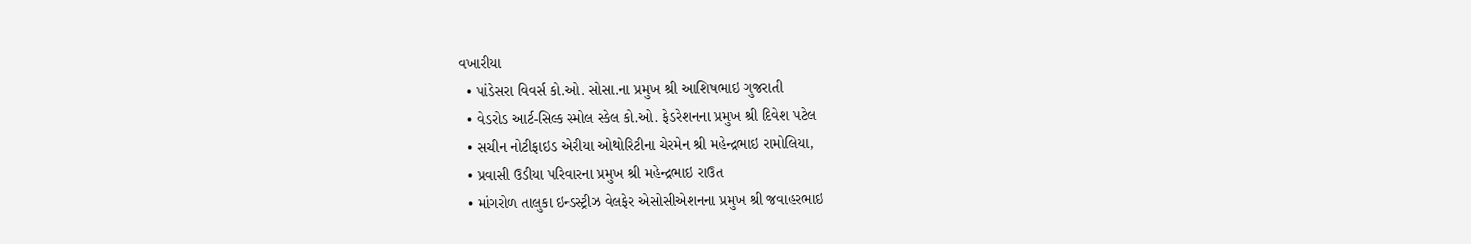વખારીયા
  • પાંડેસરા વિવર્સ કો.ઓ. સોસા.ના પ્રમુખ શ્રી આશિષભાઇ ગુજરાતી
  • વેડરોડ આર્ટ-સિલ્ક સ્મોલ સ્કેલ કો.ઓ. ફેડરેશનના પ્રમુખ શ્રી દિવેશ પટેલ
  • સચીન નોટીફાઇડ એરીયા ઓથોરિટીના ચેરમેન શ્રી મહેન્દ્રભાઇ રામોલિયા,
  • પ્રવાસી ઉડીયા પરિવારના પ્રમુખ શ્રી મહેન્દ્રભાઇ રાઉત
  • માંગરોળ તાલુકા ઇન્ડસ્ટ્રીઝ વેલફેર એસોસીએશનના પ્રમુખ શ્રી જવાહરભાઇ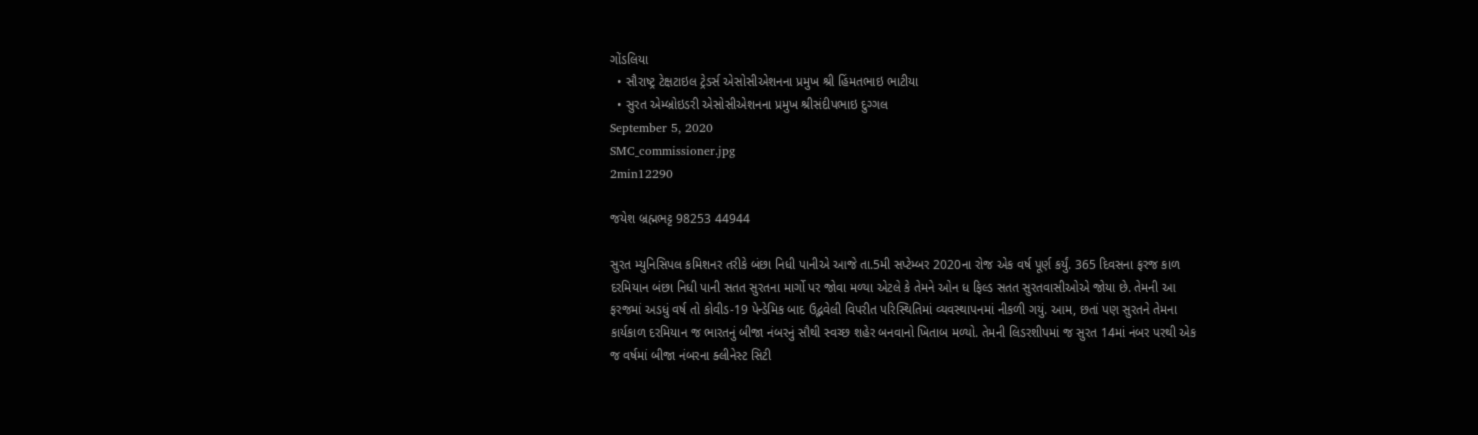ગોંડલિયા
  • સૌરાષ્ટ્ર ટેક્ષટાઇલ ટ્રેડર્સ એસોસીએશનના પ્રમુખ શ્રી હિંમતભાઇ ભાટીયા
  • સુરત એમ્બ્રોઇડરી એસોસીએશનના પ્રમુખ શ્રીસંદીપભાઇ દુગ્ગલ
September 5, 2020
SMC_commissioner.jpg
2min12290

જયેશ બ્રહ્મભટ્ટ 98253 44944

સુરત મ્યુનિસિપલ કમિશનર તરીકે બંછા નિધી પાનીએ આજે તા.5મી સપ્ટેમ્બર 2020ના રોજ એક વર્ષ પૂર્ણ કર્યું. 365 દિવસના ફરજ કાળ દરમિયાન બંછા નિધી પાની સતત સુરતના માર્ગો પર જોવા મળ્યા એટલે કે તેમને ઓન ધ ફિલ્ડ સતત સુરતવાસીઓએ જોયા છે. તેમની આ ફરજમાં અડધું વર્ષ તો કોવીડ-19 પેન્ડેમિક બાદ ઉદ્ભવેલી વિપરીત પરિસ્થિતિમાં વ્યવસ્થાપનમાં નીકળી ગયું. આમ, છતાં પણ સુરતને તેમના કાર્યકાળ દરમિયાન જ ભારતનું બીજા નંબરનું સૌથી સ્વચ્છ શહેર બનવાનો ખિતાબ મળ્યો. તેમની લિડરશીપમાં જ સુરત 14માં નંબર પરથી એક જ વર્ષમાં બીજા નંબરના ક્લીનેસ્ટ સિટી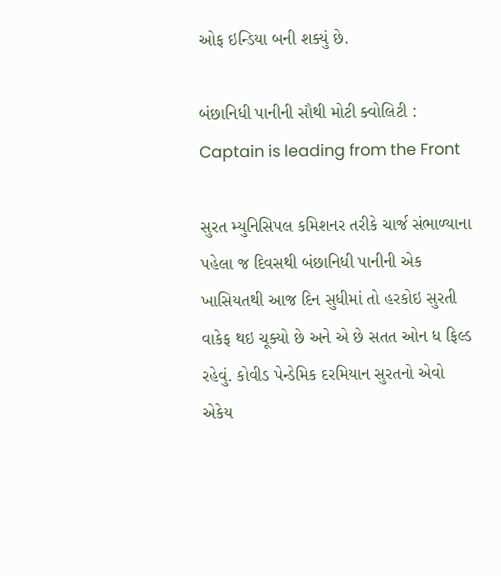ઓફ ઇન્ડિયા બની શક્યું છે.

બંછાનિધી પાનીની સૌથી મોટી ક્વોલિટી : Captain is leading from the Front

સુરત મ્યુનિસિપલ કમિશનર તરીકે ચાર્જ સંભાળ્યાના પહેલા જ દિવસથી બંછાનિધી પાનીની એક ખાસિયતથી આજ દિન સુધીમાં તો હરકોઇ સુરતી વાકેફ થઇ ચૂક્યો છે અને એ છે સતત ઓન ધ ફિલ્ડ રહેવું. કોવીડ પેન્ડેમિક દરમિયાન સુરતનો એવો એકેય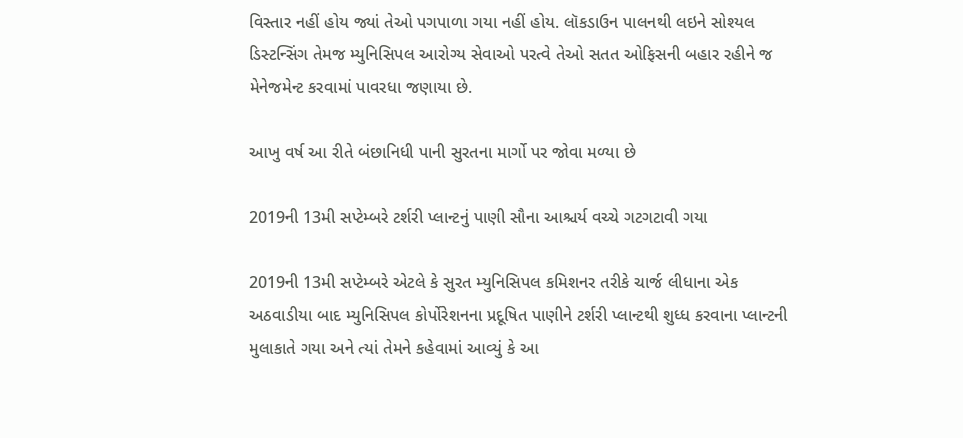વિસ્તાર નહીં હોય જ્યાં તેઓ પગપાળા ગયા નહીં હોય. લૉકડાઉન પાલનથી લઇને સોશ્યલ ડિસ્ટન્સિંગ તેમજ મ્યુનિસિપલ આરોગ્ય સેવાઓ પરત્વે તેઓ સતત ઓફિસની બહાર રહીને જ મેનેજમેન્ટ કરવામાં પાવરધા જણાયા છે.

આખુ વર્ષ આ રીતે બંછાનિધી પાની સુરતના માર્ગો પર જોવા મળ્યા છે

2019ની 13મી સપ્ટેમ્બરે ટર્શરી પ્લાન્ટનું પાણી સૌના આશ્ચર્ય વચ્ચે ગટગટાવી ગયા

2019ની 13મી સપ્ટેમ્બરે એટલે કે સુરત મ્યુનિસિપલ કમિશનર તરીકે ચાર્જ લીધાના એક અઠવાડીયા બાદ મ્યુનિસિપલ કોર્પોરેશનના પ્રદૂષિત પાણીને ટર્શરી પ્લાન્ટથી શુધ્ધ કરવાના પ્લાન્ટની મુલાકાતે ગયા અને ત્યાં તેમને કહેવામાં આવ્યું કે આ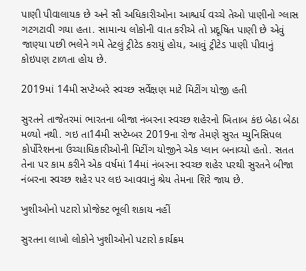પાણી પીવાલાયક છે અને સૌ અધિકારીઓના આશ્ચર્ય વચ્ચે તેઓ પાણીનો ગ્લાસ ગટગટાવી ગયા હતા. સામાન્ય લોકોની વાત કરીએ તો પ્રદૂષિત પાણી છે એવું જાણ્યા પછી ભલેને ગમે તેટલું ટ્રીટેડ કરાયું હોય, આવું ટ્રીટેડ પાણી પીવાનું કોઇપણ ટાળતા હોય છે.

2019માં 14મી સપ્ટેમ્બરે સ્વચ્છ સર્વેક્ષણ માટે મિટીંગ યોજી હતી

સુરતને તાજેતરમાં ભારતના બીજા નંબરના સ્વચ્છ શહેરનો ખિતાબ કંઇ બેઠા બેઠા મળ્યો નથી. ગઇ તા14મી સપ્ટેમ્બર 2019ના રોજ તેમણે સુરત મ્યુનિસિપલ કોર્પોરેશનના ઉચ્ચાધિકારીઓની મિટીંગ યોજીને એક પ્લાન બનાવ્યો હતો. સતત તેના પર કામ કરીને એક વર્ષમાં 14માં નંબરના સ્વચ્છ શહેર પરથી સુરતને બીજા નંબરના સ્વચ્છ શહેર પર લઇ આવવાનું શ્રેય તેમના શિરે જાય છે.

ખુશીઓનો પટારો પ્રોજેક્ટ ભૂલી શકાય નહીં

સુરતના લાખો લોકોને ખુશીઓનો પટારો કાર્યક્રમ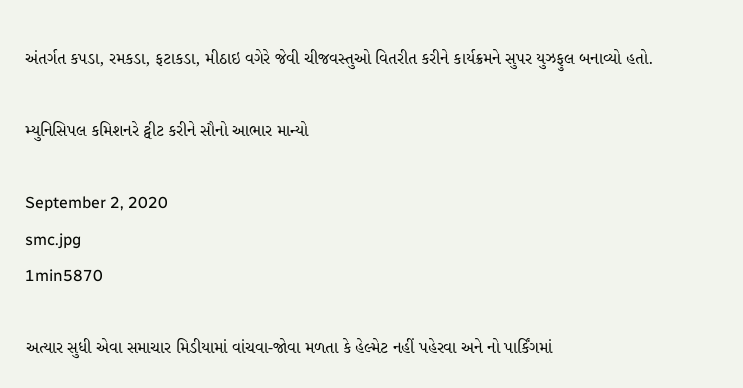અંતર્ગત કપડા, રમકડા, ફટાકડા, મીઠાઇ વગેરે જેવી ચીજવસ્તુઓ વિતરીત કરીને કાર્યક્રમને સુપર યુઝફુલ બનાવ્યો હતો.

મ્યુનિસિપલ કમિશનરે ટ્વીટ કરીને સૌનો આભાર માન્યો

September 2, 2020
smc.jpg
1min5870

અત્યાર સુધી એવા સમાચાર મિડીયામાં વાંચવા-જોવા મળતા કે હેલ્મેટ નહીં પહેરવા અને નો પાર્કિંગમાં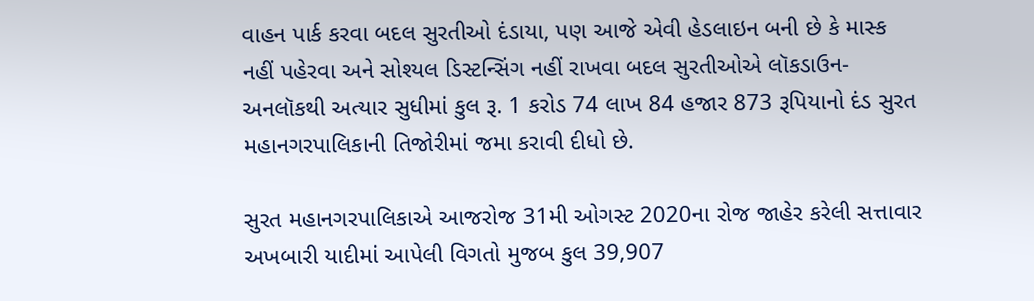વાહન પાર્ક કરવા બદલ સુરતીઓ દંડાયા, પણ આજે એવી હેડલાઇન બની છે કે માસ્ક નહીં પહેરવા અને સોશ્યલ ડિસ્ટન્સિંગ નહીં રાખવા બદલ સુરતીઓએ લૉકડાઉન-અનલૉકથી અત્યાર સુધીમાં કુલ રૂ. 1 કરોડ 74 લાખ 84 હજાર 873 રૂપિયાનો દંડ સુરત મહાનગરપાલિકાની તિજોરીમાં જમા કરાવી દીધો છે.

સુરત મહાનગરપાલિકાએ આજરોજ 31મી ઓગસ્ટ 2020ના રોજ જાહેર કરેલી સત્તાવાર અખબારી યાદીમાં આપેલી વિગતો મુજબ કુલ 39,907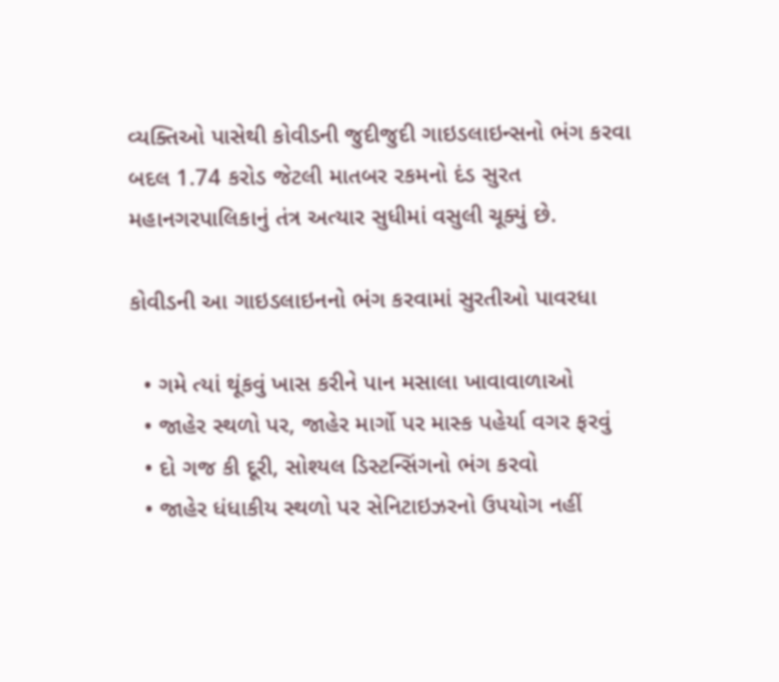વ્યક્તિઓ પાસેથી કોવીડની જુદીજુદી ગાઇડલાઇન્સનો ભંગ કરવા બદલ 1.74 કરોડ જેટલી માતબર રકમનો દંડ સુરત મહાનગરપાલિકાનું તંત્ર અત્યાર સુધીમાં વસુલી ચૂક્યું છે.

કોવીડની આ ગાઇડલાઇનનો ભંગ કરવામાં સુરતીઓ પાવરધા

  • ગમે ત્યાં થૂંકવું ખાસ કરીને પાન મસાલા ખાવાવાળાઓ
  • જાહેર સ્થળો પર, જાહેર માર્ગો પર માસ્ક પહેર્યા વગર ફરવું
  • દો ગજ કી દૂરી, સોશ્યલ ડિસ્ટન્સિંગનો ભંગ કરવો
  • જાહેર ધંધાકીય સ્થળો પર સેનિટાઇઝરનો ઉપયોગ નહીં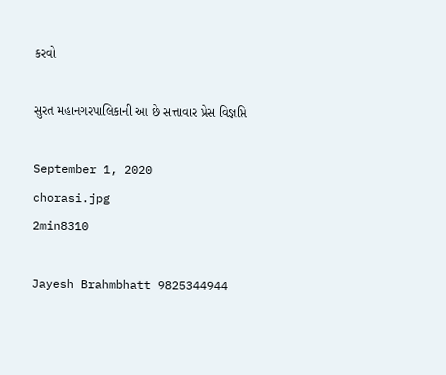કરવો

સુરત મહાનગરપાલિકાની આ છે સત્તાવાર પ્રેસ વિજ્ઞપ્તિ

September 1, 2020
chorasi.jpg
2min8310

Jayesh Brahmbhatt 9825344944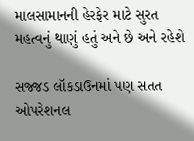માલસામાનની હેરફેર માટે સુરત મહત્વનું થાણું હતું અને છે અને રહેશે

સજ્જડ લૉકડાઉનમાં પણ સતત ઓપરેશનલ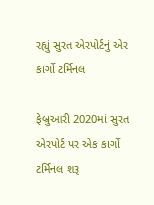રહ્યું સુરત એરપોર્ટનું એર કાર્ગો ટર્મિનલ

ફેબ્રુઆરી 2020માં સુરત એરપોર્ટ પર એક કાર્ગો ટર્મિનલ શરૂ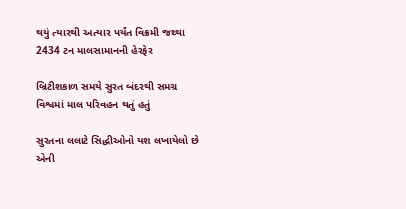થયું ત્યારથી અત્યાર પર્યંત વિક્રમી જથ્થા 2434 ટન માલસામાનની હેરફેર

બ્રિટીશકાળ સમયે સુરત બંદરથી સમગ્ર વિશ્વમાં માલ પરિવહન થતું હતું

સુરતના લલાટે સિદ્ધીઓનો યશ લખાયેલો છે એની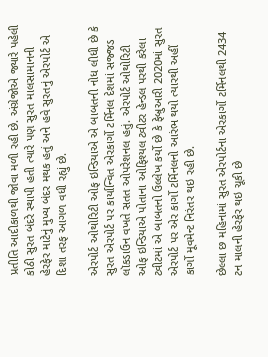પ્રતીતિ આદીકાળથી જોવા મળી રહી છે. અંગ્રેજોએ જ્યારે પહેલી કોઠી સુરત બંદરે સ્થાપી હતી ત્યારે પણ સુરત માલસામાનની હેરફેર માટેનું મુખ્ય બંદર મથક હતું અને હવે સુરતનું એરપોર્ટ એ દિશા તરફ આગળ વધી રહ્યું છે.

એરપોર્ટ ઓથોરિટી ઓફ ઇન્ડિયાએ એ બાબતની નોધ લીધી છે કે સુરત એરપોર્ટ પર કાર્યાન્વિત એરકાર્ગો ટર્મિનલ દેશમાં સજ્જડ લૉકડાઉન વખતે સતત ઓપરેશનલ હતું. એરપોર્ટ ઓથોરિટી ઓફ ઇન્ડિયાએ પોતાના ઓફિશ્યલ ટ્વીટર હેન્ડલ પરથી કરેલા ટ્વીટમાં એ બાબતનો ઉલ્લેખ કર્યો છે કે ફેબ્રુઆરી 2020માં સુરત એરપોર્ટ પર એર કાર્ગો ટર્મિનલનો આરંભ થયો ત્યારથી અહીં કાર્ગો મૂવમેન્ટ નિરંતર થઇ રહી છે.

છેલ્લા છ મહિનામાં સુરત એરપોર્ટના એરકાર્ગો ટર્મિનલથી 2434 ટન માલની હેરફેર થઇ ચૂકી છે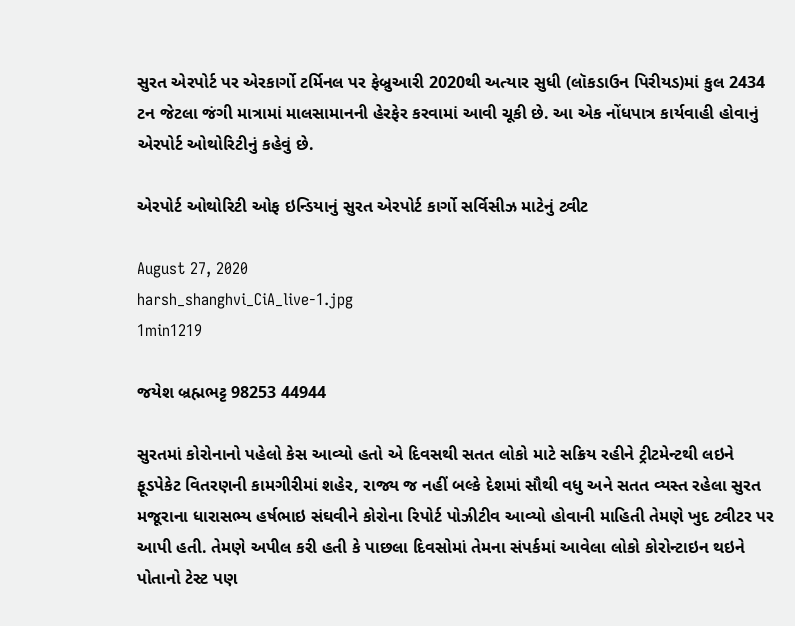સુરત એરપોર્ટ પર એરકાર્ગો ટર્મિનલ પર ફેબ્રુઆરી 2020થી અત્યાર સુધી (લૉકડાઉન પિરીયડ)માં કુલ 2434 ટન જેટલા જંગી માત્રામાં માલસામાનની હેરફેર કરવામાં આવી ચૂકી છે. આ એક નોંધપાત્ર કાર્યવાહી હોવાનું એરપોર્ટ ઓથોરિટીનું કહેવું છે.

એરપોર્ટ ઓથોરિટી ઓફ ઇન્ડિયાનું સુરત એરપોર્ટ કાર્ગો સર્વિસીઝ માટેનું ટ્વીટ

August 27, 2020
harsh_shanghvi_CiA_live-1.jpg
1min1219

જયેશ બ્રહ્મભટ્ટ 98253 44944

સુરતમાં કોરોનાનો પહેલો કેસ આવ્યો હતો એ દિવસથી સતત લોકો માટે સક્રિય રહીને ટ્રીટમેન્ટથી લઇને ફૂડપેકેટ વિતરણની કામગીરીમાં શહેર, રાજ્ય જ નહીં બલ્કે દેશમાં સૌથી વધુ અને સતત વ્યસ્ત રહેલા સુરત મજૂરાના ધારાસભ્ય હર્ષભાઇ સંઘવીને કોરોના રિપોર્ટ પોઝીટીવ આવ્યો હોવાની માહિતી તેમણે ખુદ ટ્વીટર પર આપી હતી. તેમણે અપીલ કરી હતી કે પાછલા દિવસોમાં તેમના સંપર્કમાં આવેલા લોકો કોરોન્ટાઇન થઇને પોતાનો ટેસ્ટ પણ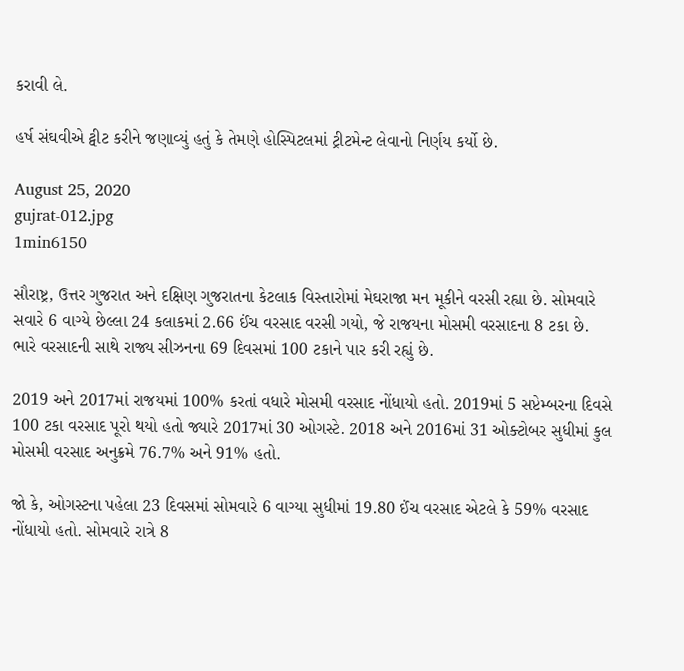કરાવી લે.

હર્ષ સંઘવીએ ટ્વીટ કરીને જણાવ્યું હતું કે તેમણે હોસ્પિટલમાં ટ્રીટમેન્ટ લેવાનો નિર્ણય કર્યો છે.

August 25, 2020
gujrat-012.jpg
1min6150

સૌરાષ્ટ્ર, ઉત્તર ગુજરાત અને દક્ષિણ ગુજરાતના કેટલાક વિસ્તારોમાં મેઘરાજા મન મૂકીને વરસી રહ્યા છે. સોમવારે સવારે 6 વાગ્યે છેલ્લા 24 કલાકમાં 2.66 ઈંચ વરસાદ વરસી ગયો, જે રાજયના મોસમી વરસાદના 8 ટકા છે. ભારે વરસાદની સાથે રાજ્ય સીઝનના 69 દિવસમાં 100 ટકાને પાર કરી રહ્યું છે.

2019 અને 2017માં રાજયમાં 100% કરતાં વધારે મોસમી વરસાદ નોંધાયો હતો. 2019માં 5 સપ્ટેમ્બરના દિવસે 100 ટકા વરસાદ પૂરો થયો હતો જ્યારે 2017માં 30 ઓગસ્ટે. 2018 અને 2016માં 31 ઓક્ટોબર સુધીમાં કુલ મોસમી વરસાદ અનુક્રમે 76.7% અને 91% હતો.

જો કે, ઓગસ્ટના પહેલા 23 દિવસમાં સોમવારે 6 વાગ્યા સુધીમાં 19.80 ઈંચ વરસાદ એટલે કે 59% વરસાદ નોંધાયો હતો. સોમવારે રાત્રે 8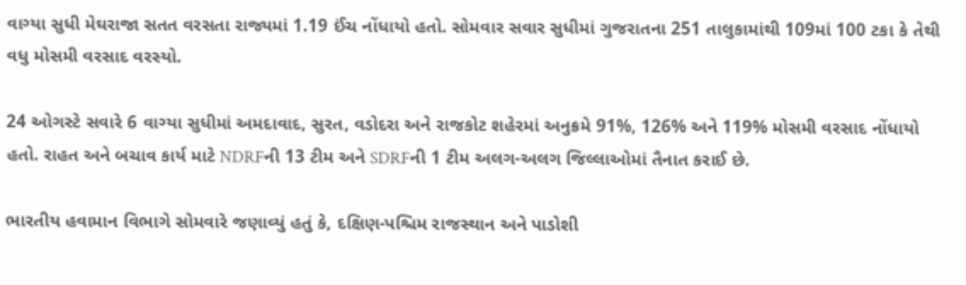વાગ્યા સુધી મેઘરાજા સતત વરસતા રાજ્યમાં 1.19 ઈંચ નોંધાયો હતો. સોમવાર સવાર સુધીમાં ગુજરાતના 251 તાલુકામાંથી 109માં 100 ટકા કે તેથી વધુ મોસમી વરસાદ વરસ્યો.

24 ઓગસ્ટે સવારે 6 વાગ્યા સુધીમાં અમદાવાદ, સુરત, વડોદરા અને રાજકોટ શહેરમાં અનુક્રમે 91%, 126% અને 119% મોસમી વરસાદ નોંધાયો હતો. રાહત અને બચાવ કાર્ય માટે NDRFની 13 ટીમ અને SDRFની 1 ટીમ અલગ-અલગ જિલ્લાઓમાં તૈનાત કરાઈ છે.

ભારતીય હવામાન વિભાગે સોમવારે જણાવ્યું હતું કે, દક્ષિણ-પશ્ચિમ રાજસ્થાન અને પાડોશી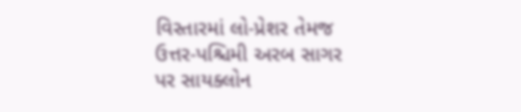વિસ્તારમાં લો-પ્રેશર તેમજ ઉત્તર-પશ્ચિમી અરબ સાગર પર સાયક્લોન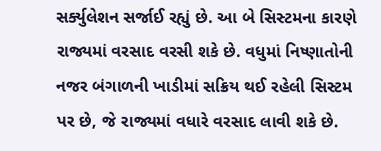સર્ક્યુલેશન સર્જાઈ રહ્યું છે. આ બે સિસ્ટમના કારણે રાજ્યમાં વરસાદ વરસી શકે છે. વધુમાં નિષ્ણાતોની નજર બંગાળની ખાડીમાં સક્રિય થઈ રહેલી સિસ્ટમ પર છે, જે રાજ્યમાં વધારે વરસાદ લાવી શકે છે.